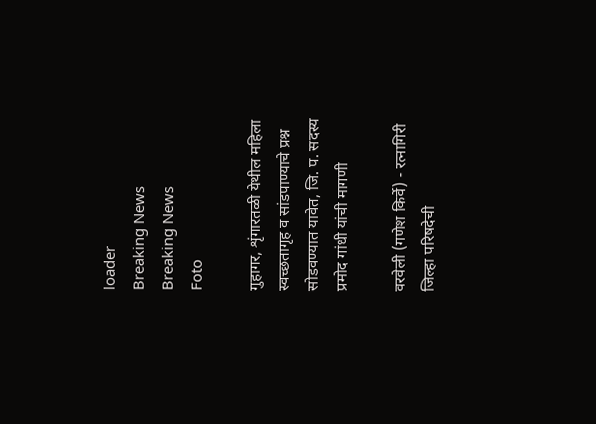loader
Breaking News
Breaking News
Foto

गुहागर, शृंगारतळी येथील महिला स्वच्छतागृह व सांडपाण्याचे प्रश्न सोडवण्यात यावेत, जि. प. सदस्य प्रमोद गांधी यांची मागणी

वरवेली (गणेश किर्वे) - रत्नागिरी जिल्हा परिषदेची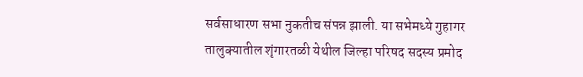सर्वसाधारण सभा नुकतीच संपन्न झाली. या सभेमध्ये गुहागर तालुक्यातील शृंगारतळी येथील जिल्हा परिषद सदस्य प्रमोद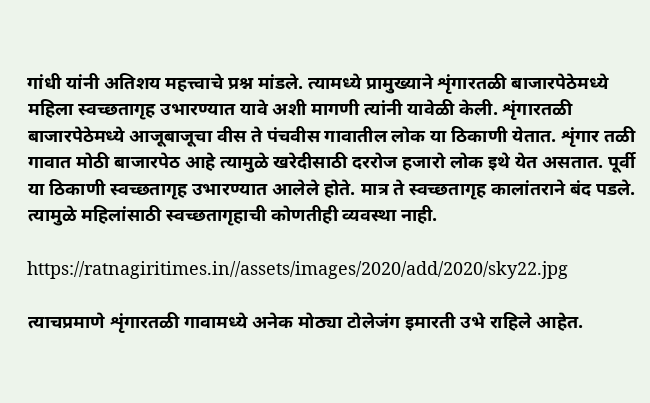गांधी यांनी अतिशय महत्त्वाचे प्रश्न मांडले. त्यामध्ये प्रामुख्याने शृंगारतळी बाजारपेठेमध्ये महिला स्वच्छतागृह उभारण्यात यावे अशी मागणी त्यांनी यावेळी केली. शृंगारतळी बाजारपेठेमध्ये आजूबाजूचा वीस ते पंचवीस गावातील लोक या ठिकाणी येतात. शृंगार तळी गावात मोठी बाजारपेठ आहे त्यामुळे खरेदीसाठी दररोज हजारो लोक इथे येत असतात. पूर्वी या ठिकाणी स्वच्छतागृह उभारण्यात आलेले होते. मात्र ते स्वच्छतागृह कालांतराने बंद पडले. त्यामुळे महिलांसाठी स्वच्छतागृहाची कोणतीही व्यवस्था नाही.

https://ratnagiritimes.in//assets/images/2020/add/2020/sky22.jpg

त्याचप्रमाणे शृंगारतळी गावामध्ये अनेक मोठ्या टोलेजंग इमारती उभे राहिले आहेत.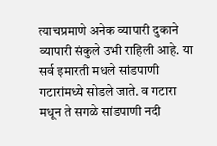त्याचप्रमाणे अनेक व्यापारी दुकाने व्यापारी संकुले उभी राहिली आहे. या सर्व इमारती मधले सांडपाणी गटारांमध्ये सोडले जाते. व गटारा मधून ते सगळे सांडपाणी नदी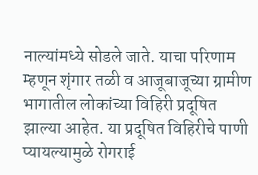नाल्यांमध्ये सोडले जाते. याचा परिणाम म्हणून शृंगार तळी व आजूबाजूच्या ग्रामीण भागातील लोकांच्या विहिरी प्रदूषित झाल्या आहेत. या प्रदूषित विहिरीचे पाणी प्यायल्यामुळे रोगराई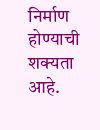निर्माण होण्याची शक्यता आहे.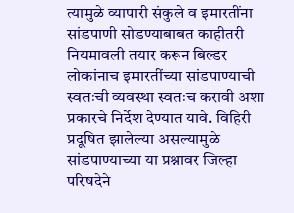त्यामुळे व्यापारी संकुले व इमारतींना सांडपाणी सोडण्याबाबत काहीतरी नियमावली तयार करून बिल्डर लोकांनाच इमारतींच्या सांडपाण्याची स्वतःची व्यवस्था स्वतःच करावी अशा प्रकारचे निर्देश देण्यात यावे. विहिरी प्रदूषित झालेल्या असल्यामुळे सांडपाण्याच्या या प्रश्नावर जिल्हा परिषदेने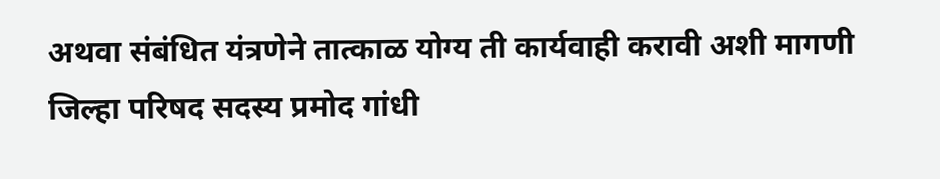अथवा संबंधित यंत्रणेने तात्काळ योग्य ती कार्यवाही करावी अशी मागणी जिल्हा परिषद सदस्य प्रमोद गांधी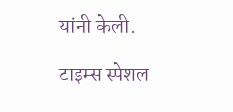यांनी केली.

टाइम्स स्पेशल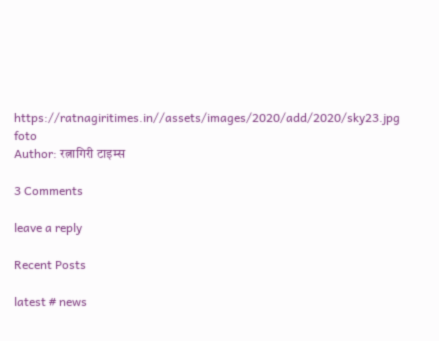https://ratnagiritimes.in//assets/images/2020/add/2020/sky23.jpg
foto
Author: रत्नागिरी टाइम्स

3 Comments

leave a reply

Recent Posts

latest # news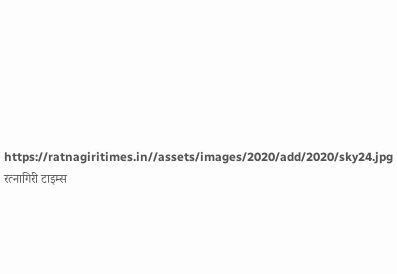https://ratnagiritimes.in//assets/images/2020/add/2020/sky24.jpg
रत्नागिरी टाइम्स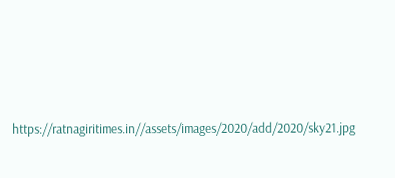https://ratnagiritimes.in//assets/images/2020/add/2020/sky21.jpg